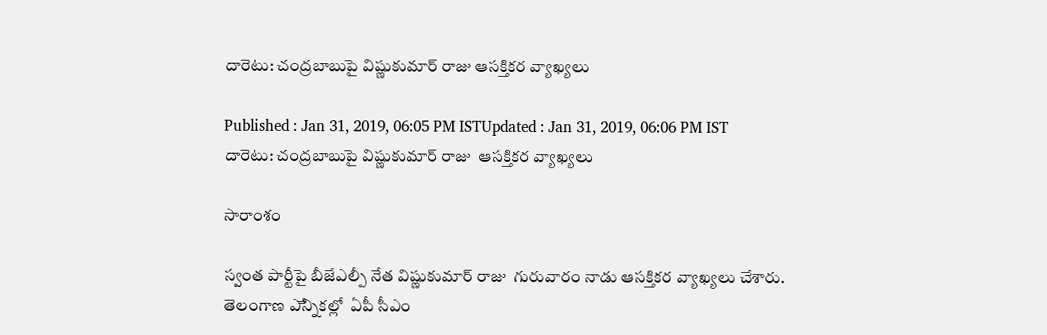దారెటు: చంద్రబాబుపై విష్ణుకుమార్ రాజు ఆసక్తికర వ్యాఖ్యలు

Published : Jan 31, 2019, 06:05 PM ISTUpdated : Jan 31, 2019, 06:06 PM IST
దారెటు: చంద్రబాబుపై విష్ణుకుమార్ రాజు  ఆసక్తికర వ్యాఖ్యలు

సారాంశం

స్వంత పార్టీపై బీజేఎల్పీ నేత విష్ణుకుమార్ రాజు  గురువారం నాడు ఆసక్తికర వ్యాఖ్యలు చేశారు. తెలంగాణ ఎేన్నికల్లో  ఏపీ సీఎం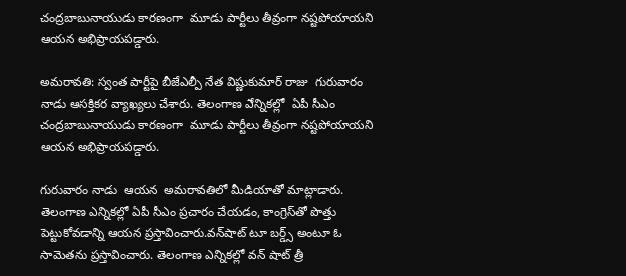చంద్రబాబునాయుడు కారణంగా  మూడు పార్టీలు తీవ్రంగా నష్టపోయాయని ఆయన అభిప్రాయపడ్డారు.

అమరావతి: స్వంత పార్టీపై బీజేఎల్పీ నేత విష్ణుకుమార్ రాజు  గురువారం నాడు ఆసక్తికర వ్యాఖ్యలు చేశారు. తెలంగాణ ఎేన్నికల్లో  ఏపీ సీఎం చంద్రబాబునాయుడు కారణంగా  మూడు పార్టీలు తీవ్రంగా నష్టపోయాయని ఆయన అభిప్రాయపడ్డారు.

గురువారం నాడు  ఆయన  అమరావతిలో మీడియాతో మాట్లాడారు. తెలంగాణ ఎన్నికల్లో ఏపీ సీఎం ప్రచారం చేయడం, కాంగ్రెస్‌తో పొత్తు పెట్టుకోవడాన్ని ఆయన ప్రస్తావించారు.వన్‌షాట్ టూ బర్డ్స్‌ అంటూ ఓ సామెతను ప్రస్తావించారు. తెలంగాణ ఎన్నికల్లో వన్ షాట్ త్రీ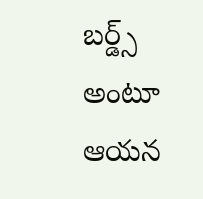బర్డ్స్ అంటూ ఆయన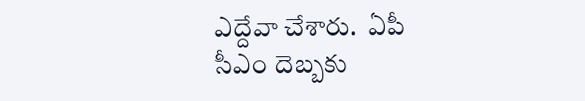ఎద్దేవా చేశారు.  ఏపీ సీఎం దెబ్బకు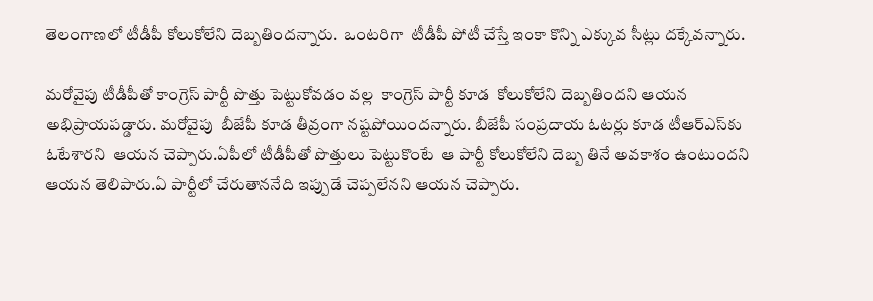తెలంగాణలో టీడీపీ కోలుకోలేని దెబ్బతిందన్నారు.  ఒంటరిగా  టీడీపీ పోటీ చేస్తే ఇంకా కొన్ని ఎక్కువ సీట్లు దక్కేవన్నారు.

మరోవైపు టీడీపీతో కాంగ్రెస్ పార్టీ పొత్తు పెట్టుకోవడం వల్ల  కాంగ్రెస్ పార్టీ కూడ  కోలుకోలేని దెబ్బతిందని ఆయన అభిప్రాయపడ్డారు. మరోవైపు  బీజేపీ కూడ తీవ్రంగా నష్టపోయిందన్నారు. బీజేపీ సంప్రదాయ ఓటర్లు కూడ టీఆర్ఎస్‌కు ఓటేశారని  ఆయన చెప్పారు.ఏపీలో టీడీపీతో పొత్తులు పెట్టుకొంటే  ఆ పార్టీ కోలుకోలేని దెబ్బ తినే అవకాశం ఉంటుందని  ఆయన తెలిపారు.ఏ పార్టీలో చేరుతాననేది ఇప్పుడే చెప్పలేనని ఆయన చెప్పారు.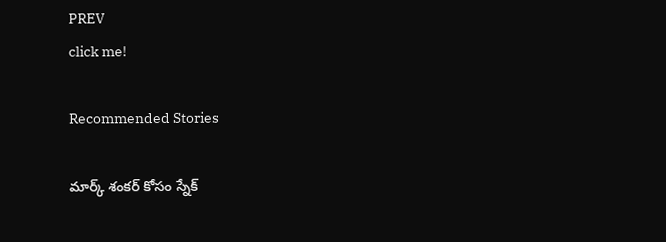PREV
click me!

Recommended Stories

మార్క్ శంకర్ కోసం స్నేక్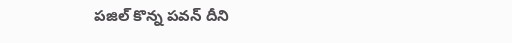పజిల్ కొన్న పవన్ దీని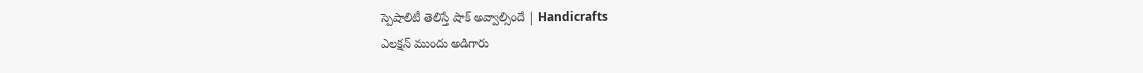స్పెషాలిటీ తెలిస్తే షాక్ అవ్వాల్సిందే | Handicrafts
ఎలక్షన్ ముందు అడిగారు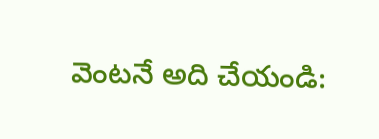వెంటనే అది చేయండి: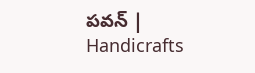పవన్ | Handicrafts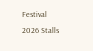Festival 2026 Stalls